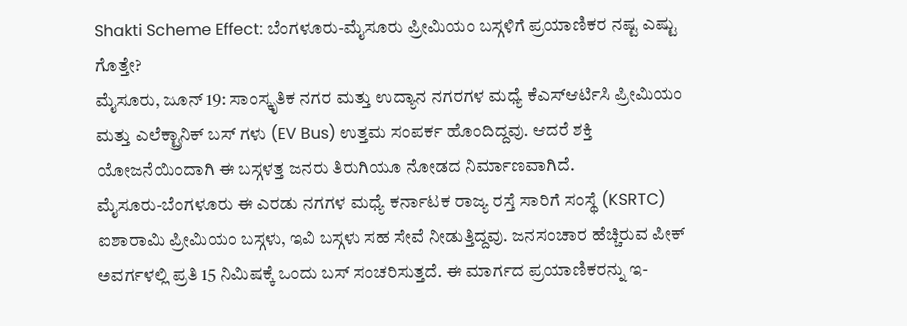Shakti Scheme Effect: ಬೆಂಗಳೂರು-ಮೈಸೂರು ಪ್ರೀಮಿಯಂ ಬಸ್ಗಳಿಗೆ ಪ್ರಯಾಣಿಕರ ನಷ್ಟ ಎಷ್ಟು ಗೊತ್ತೇ?
ಮೈಸೂರು, ಜೂನ್ 19: ಸಾಂಸ್ಕೃತಿಕ ನಗರ ಮತ್ತು ಉದ್ಯಾನ ನಗರಗಳ ಮಧ್ಯೆ ಕೆಎಸ್ಆರ್ಟಿಸಿ ಪ್ರೀಮಿಯಂ ಮತ್ತು ಎಲೆಕ್ಟ್ರಾನಿಕ್ ಬಸ್ ಗಳು (EV Bus) ಉತ್ತಮ ಸಂಪರ್ಕ ಹೊಂದಿದ್ದವು. ಆದರೆ ಶಕ್ತಿ ಯೋಜನೆಯಿಂದಾಗಿ ಈ ಬಸ್ಗಳತ್ತ ಜನರು ತಿರುಗಿಯೂ ನೋಡದ ನಿರ್ಮಾಣವಾಗಿದೆ.
ಮೈಸೂರು-ಬೆಂಗಳೂರು ಈ ಎರಡು ನಗಗಳ ಮಧ್ಯೆ ಕರ್ನಾಟಕ ರಾಜ್ಯ ರಸ್ತೆ ಸಾರಿಗೆ ಸಂಸ್ಥೆ (KSRTC) ಐಶಾರಾಮಿ ಪ್ರೀಮಿಯಂ ಬಸ್ಗಳು, ಇವಿ ಬಸ್ಗಳು ಸಹ ಸೇವೆ ನೀಡುತ್ತಿದ್ದವು. ಜನಸಂಚಾರ ಹೆಚ್ಚಿರುವ ಪೀಕ್ ಅವರ್ಗಳಲ್ಲಿ ಪ್ರತಿ 15 ನಿಮಿಷಕ್ಕೆ ಒಂದು ಬಸ್ ಸಂಚರಿಸುತ್ತದೆ. ಈ ಮಾರ್ಗದ ಪ್ರಯಾಣಿಕರನ್ನು ಇ-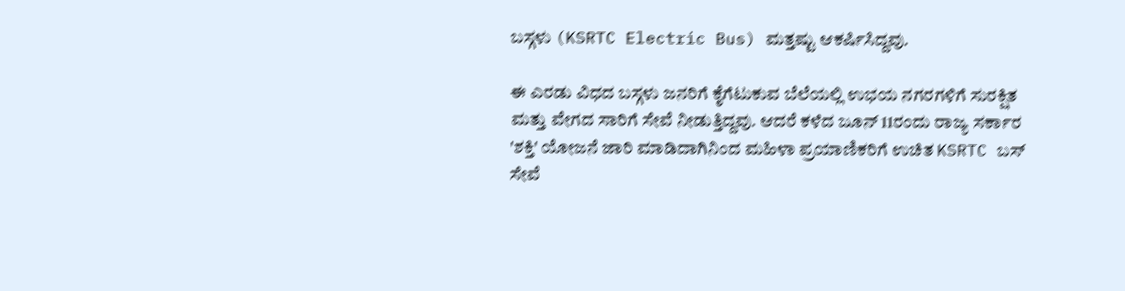ಬಸ್ಗಳು (KSRTC Electric Bus) ಮತ್ತಷ್ಟು ಆಕರ್ಷಿಸಿದ್ದವು.

ಈ ಎರಡು ವಿಧದ ಬಸ್ಗಳು ಜನರಿಗೆ ಕೈಗೆಟುಕುವ ಬೆಲೆಯಲ್ಲಿ ಉಭಯ ನಗರಗಳಿಗೆ ಸುರಕ್ಷಿತ ಮತ್ತು ವೇಗದ ಸಾರಿಗೆ ಸೇವೆ ನೀಡುತ್ತಿದ್ದವು. ಆದರೆ ಕಳೆದ ಜೂನ್ 11ರಂದು ರಾಜ್ಯ ಸರ್ಕಾರ 'ಶಕ್ತಿ' ಯೋಜನೆ ಜಾರಿ ಮಾಡಿದಾಗಿನಿಂದ ಮಹಿಳಾ ಪ್ರಯಾಣಿಕರಿಗೆ ಉಚಿತ KSRTC ಬಸ್ ಸೇವೆ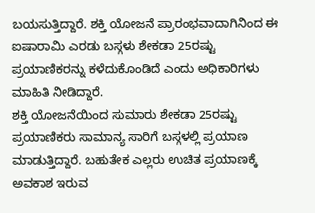ಬಯಸುತ್ತಿದ್ದಾರೆ. ಶಕ್ತಿ ಯೋಜನೆ ಪ್ರಾರಂಭವಾದಾಗಿನಿಂದ ಈ ಐಷಾರಾಮಿ ಎರಡು ಬಸ್ಗಳು ಶೇಕಡಾ 25ರಷ್ಟು ಪ್ರಯಾಣಿಕರನ್ನು ಕಳೆದುಕೊಂಡಿದೆ ಎಂದು ಅಧಿಕಾರಿಗಳು ಮಾಹಿತಿ ನೀಡಿದ್ದಾರೆ.
ಶಕ್ತಿ ಯೋಜನೆಯಿಂದ ಸುಮಾರು ಶೇಕಡಾ 25ರಷ್ಟು ಪ್ರಯಾಣಿಕರು ಸಾಮಾನ್ಯ ಸಾರಿಗೆ ಬಸ್ಗಳಲ್ಲಿ ಪ್ರಯಾಣ ಮಾಡುತ್ತಿದ್ದಾರೆ. ಬಹುತೇಕ ಎಲ್ಲರು ಉಚಿತ ಪ್ರಯಾಣಕ್ಕೆ ಅವಕಾಶ ಇರುವ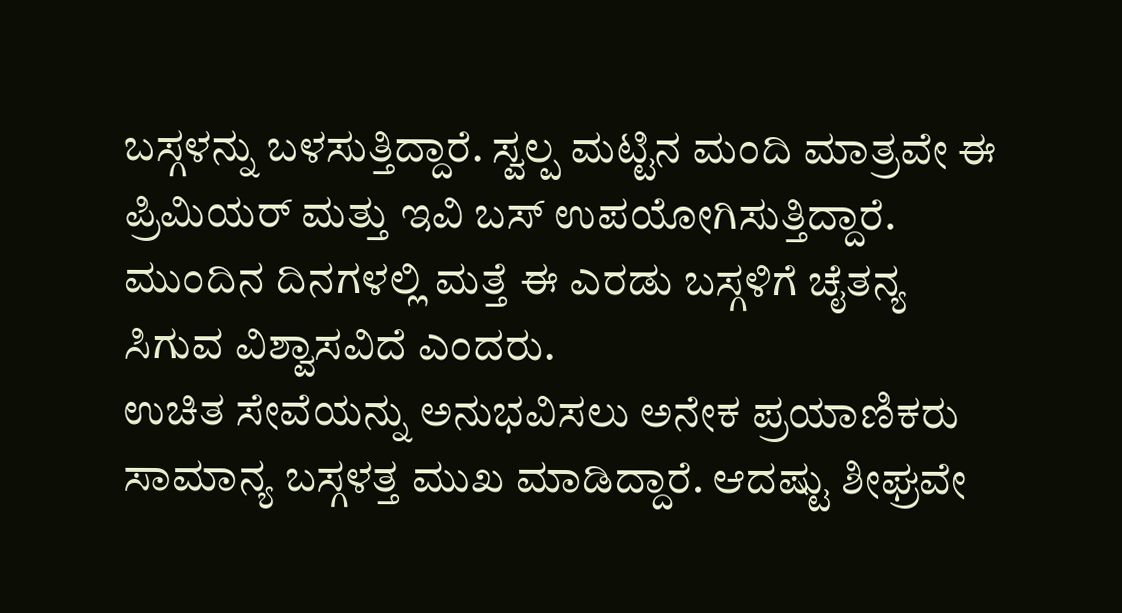ಬಸ್ಗಳನ್ನು ಬಳಸುತ್ತಿದ್ದಾರೆ. ಸ್ವಲ್ಪ ಮಟ್ಟಿನ ಮಂದಿ ಮಾತ್ರವೇ ಈ ಪ್ರಿಮಿಯರ್ ಮತ್ತು ಇವಿ ಬಸ್ ಉಪಯೋಗಿಸುತ್ತಿದ್ದಾರೆ. ಮುಂದಿನ ದಿನಗಳಲ್ಲಿ ಮತ್ತೆ ಈ ಎರಡು ಬಸ್ಗಳಿಗೆ ಚೈತನ್ಯ ಸಿಗುವ ವಿಶ್ವಾಸವಿದೆ ಎಂದರು.
ಉಚಿತ ಸೇವೆಯನ್ನು ಅನುಭವಿಸಲು ಅನೇಕ ಪ್ರಯಾಣಿಕರು ಸಾಮಾನ್ಯ ಬಸ್ಗಳತ್ತ ಮುಖ ಮಾಡಿದ್ದಾರೆ. ಆದಷ್ಟು ಶೀಘ್ರವೇ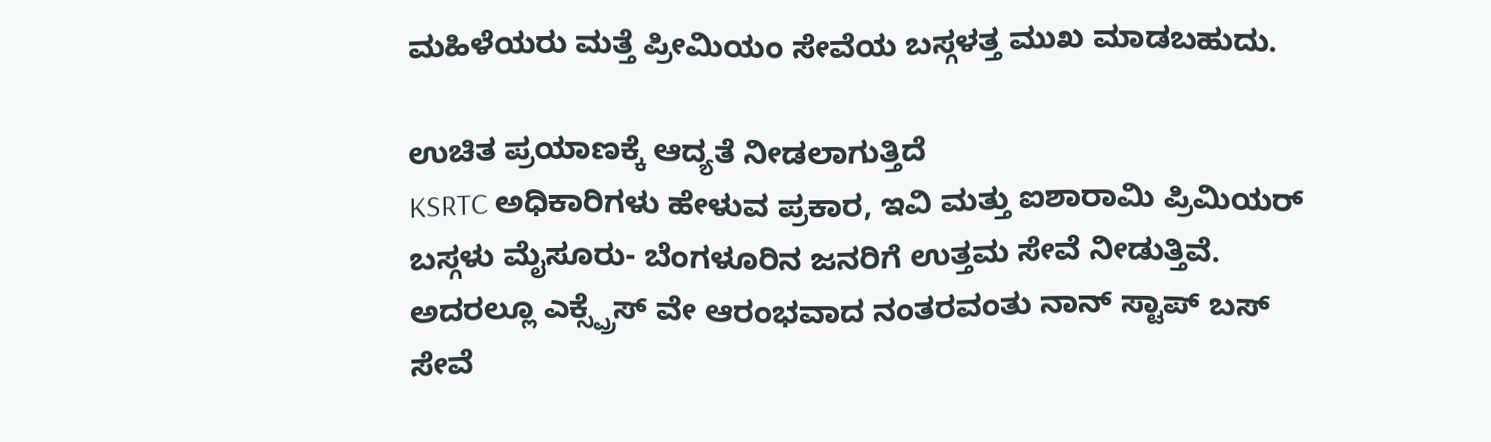ಮಹಿಳೆಯರು ಮತ್ತೆ ಪ್ರೀಮಿಯಂ ಸೇವೆಯ ಬಸ್ಗಳತ್ತ ಮುಖ ಮಾಡಬಹುದು.

ಉಚಿತ ಪ್ರಯಾಣಕ್ಕೆ ಆದ್ಯತೆ ನೀಡಲಾಗುತ್ತಿದೆ
KSRTC ಅಧಿಕಾರಿಗಳು ಹೇಳುವ ಪ್ರಕಾರ, ಇವಿ ಮತ್ತು ಐಶಾರಾಮಿ ಪ್ರಿಮಿಯರ್ ಬಸ್ಗಳು ಮೈಸೂರು- ಬೆಂಗಳೂರಿನ ಜನರಿಗೆ ಉತ್ತಮ ಸೇವೆ ನೀಡುತ್ತಿವೆ. ಅದರಲ್ಲೂ ಎಕ್ಸ್ಪ್ರೆಸ್ ವೇ ಆರಂಭವಾದ ನಂತರವಂತು ನಾನ್ ಸ್ಟಾಪ್ ಬಸ್ ಸೇವೆ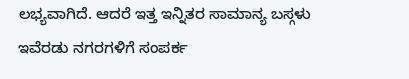ಲಭ್ಯವಾಗಿದೆ. ಆದರೆ ಇತ್ತ ಇನ್ನಿತರ ಸಾಮಾನ್ಯ ಬಸ್ಗಳು ಇವೆರಡು ನಗರಗಳಿಗೆ ಸಂಪರ್ಕ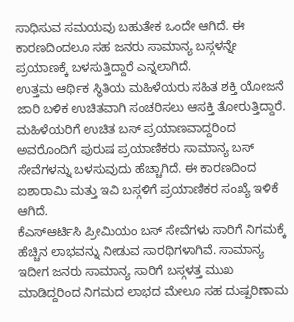ಸಾಧಿಸುವ ಸಮಯವು ಬಹುತೇಕ ಒಂದೇ ಆಗಿದೆ. ಈ ಕಾರಣದಿಂದಲೂ ಸಹ ಜನರು ಸಾಮಾನ್ಯ ಬಸ್ಗಳನ್ನೇ ಪ್ರಯಾಣಕ್ಕೆ ಬಳಸುತ್ತಿದ್ದಾರೆ ಎನ್ನಲಾಗಿದೆ.
ಉತ್ತಮ ಆರ್ಥಿಕ ಸ್ಥಿತಿಯ ಮಹಿಳೆಯರು ಸಹಿತ ಶಕ್ತಿ ಯೋಜನೆ ಜಾರಿ ಬಳಿಕ ಉಚಿತವಾಗಿ ಸಂಚರಿಸಲು ಆಸಕ್ತಿ ತೋರುತ್ತಿದ್ದಾರೆ. ಮಹಿಳೆಯರಿಗೆ ಉಚಿತ ಬಸ್ ಪ್ರಯಾಣವಾದ್ದರಿಂದ ಅವರೊಂದಿಗೆ ಪುರುಷ ಪ್ರಯಾಣಿಕರು ಸಾಮಾನ್ಯ ಬಸ್ ಸೇವೆಗಳನ್ನು ಬಳಸುವುದು ಹೆಚ್ಚಾಗಿದೆ. ಈ ಕಾರಣದಿಂದ ಐಶಾರಾಮಿ ಮತ್ತು ಇವಿ ಬಸ್ಗಳಿಗೆ ಪ್ರಯಾಣಿಕರ ಸಂಖ್ಯೆ ಇಳಿಕೆ ಆಗಿದೆ.
ಕೆಎಸ್ಆರ್ಟಿಸಿ ಪ್ರೀಮಿಯಂ ಬಸ್ ಸೇವೆಗಳು ಸಾರಿಗೆ ನಿಗಮಕ್ಕೆ ಹೆಚ್ಚಿನ ಲಾಭವನ್ನು ನೀಡುವ ಸಾರಥಿಗಳಾಗಿವೆ. ಸಾಮಾನ್ಯ ಇದೀಗ ಜನರು ಸಾಮಾನ್ಯ ಸಾರಿಗೆ ಬಸ್ಗಳತ್ತ ಮುಖ ಮಾಡಿದ್ದರಿಂದ ನಿಗಮದ ಲಾಭದ ಮೇಲೂ ಸಹ ದುಷ್ಪರಿಣಾಮ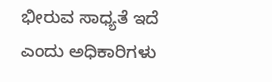ಭೀರುವ ಸಾಧ್ಯತೆ ಇದೆ ಎಂದು ಅಧಿಕಾರಿಗಳು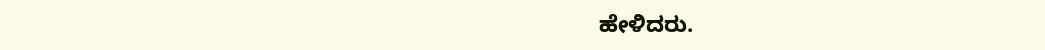ಹೇಳಿದರು.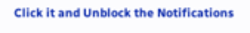Click it and Unblock the Notifications